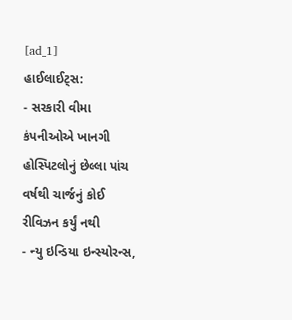[ad_1]
હાઈલાઈટ્સ:
- સરકારી વીમા કંપનીઓએ ખાનગી હોસ્પિટલોનું છેલ્લા પાંચ વર્ષથી ચાર્જનું કોઈ રીવિઝન કર્યું નથી
- ન્યુ ઇન્ડિયા ઇન્સ્યોરન્સ,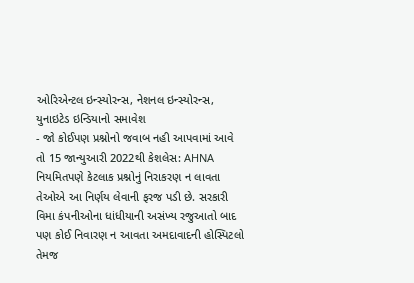ઓરિએન્ટલ ઇન્સ્યોરન્સ, નેશનલ ઇન્સ્યોરન્સ, યુનાઇટેડ ઇન્ડિયાનો સમાવેશ
- જો કોઈપણ પ્રશ્નોનો જવાબ નહી આપવામાં આવે તો 15 જાન્યુઆરી 2022થી કેશલેસ: AHNA
નિયમિતપણે કેટલાક પ્રશ્નોનું નિરાકરણ ન લાવતા તેઓએ આ નિર્ણય લેવાની ફરજ પડી છે. સરકારી વિમા કંપનીઓના ધાંધીયાની અસંખ્ય રજુઆતો બાદ પણ કોઈ નિવારણ ન આવતા અમદાવાદની હોસ્પિટલો તેમજ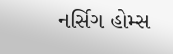નર્સિગ હોમ્સ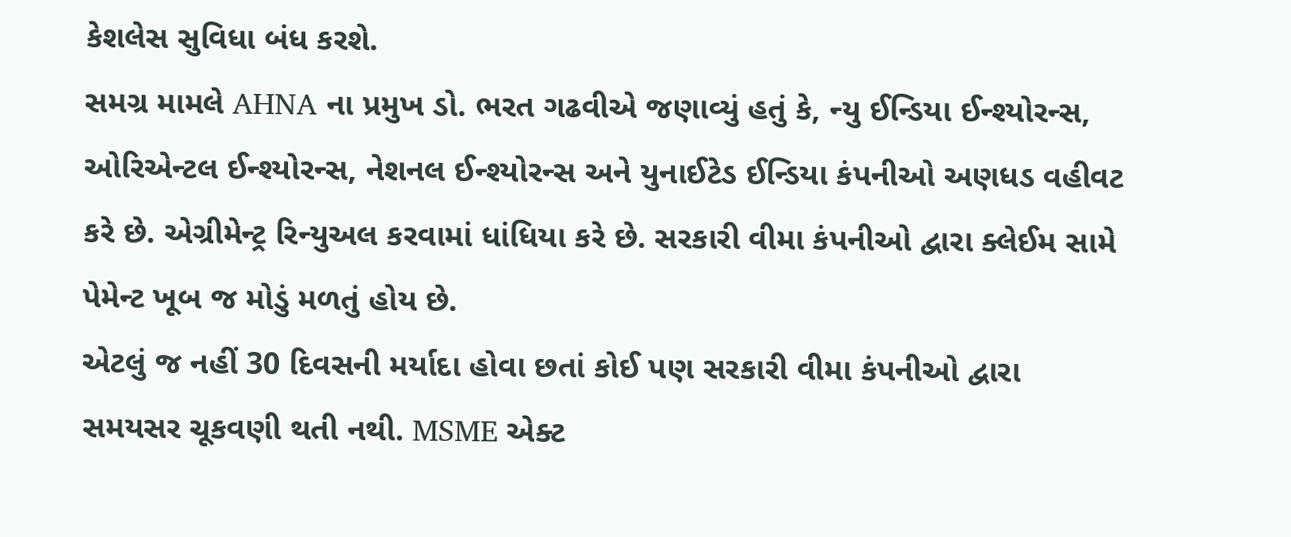કેશલેસ સુવિધા બંધ કરશે.
સમગ્ર મામલે AHNA ના પ્રમુખ ડો. ભરત ગઢવીએ જણાવ્યું હતું કે, ન્યુ ઈન્ડિયા ઈન્શ્યોરન્સ, ઓરિએન્ટલ ઈન્શ્યોરન્સ, નેશનલ ઈન્શ્યોરન્સ અને યુનાઈટેડ ઈન્ડિયા કંપનીઓ અણધડ વહીવટ કરે છે. એગ્રીમેન્ટ્ર રિન્યુઅલ કરવામાં ધાંધિયા કરે છે. સરકારી વીમા કંપનીઓ દ્વારા ક્લેઈમ સામે પેમેન્ટ ખૂબ જ મોડું મળતું હોય છે.
એટલું જ નહીં 30 દિવસની મર્યાદા હોવા છતાં કોઈ પણ સરકારી વીમા કંપનીઓ દ્વારા સમયસર ચૂકવણી થતી નથી. MSME એક્ટ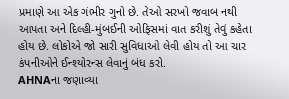પ્રમાણે આ એક ગંભીર ગુનો છે. તેઓ સરખો જવાબ નથી આપતા અને દિલ્હી-મુંબઈની ઓફિસમાં વાત કરીશું તેવું કહેતા હોય છે. લોકોએ જો સારી સુવિધાઓ લેવી હોય તો આ ચાર કંપનીઓને ઈન્શ્યોરન્સ લેવાનું બંધ કરો.
AHNAના જણાવ્યા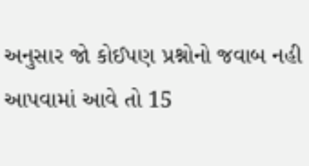અનુસાર જો કોઈપણ પ્રશ્નોનો જવાબ નહી આપવામાં આવે તો 15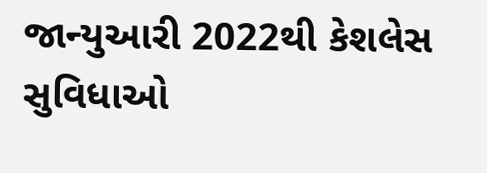જાન્યુઆરી 2022થી કેશલેસ સુવિધાઓ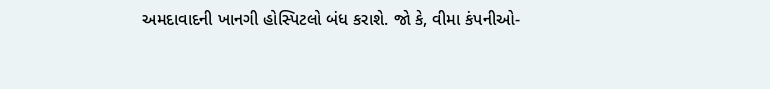અમદાવાદની ખાનગી હોસ્પિટલો બંધ કરાશે. જો કે, વીમા કંપનીઓ-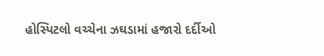હોસ્પિટલો વચ્ચેના ઝઘડામાં હજારો દર્દીઓ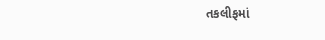તકલીફમાં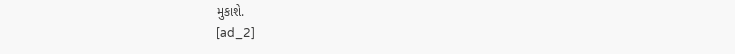મુકાશે.
[ad_2]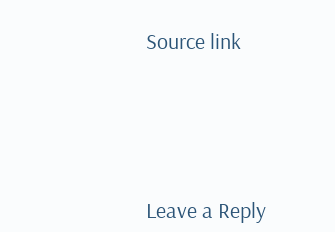Source link






Leave a Reply